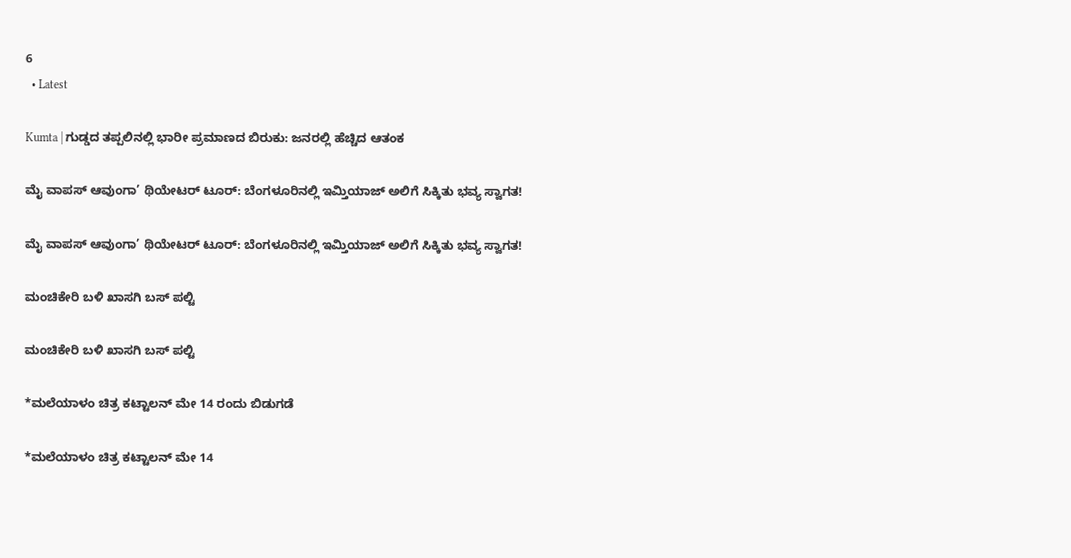6
  • Latest

Kumta | ಗುಡ್ಡದ ತಪ್ಪಲಿನಲ್ಲಿ ಭಾರೀ ಪ್ರಮಾಣದ ಬಿರುಕು: ಜನರಲ್ಲಿ ಹೆಚ್ಚಿದ ಆತಂಕ

ಮೈ ವಾಪಸ್ ಆವುಂಗಾ’ ಥಿಯೇಟರ್ ಟೂರ್: ಬೆಂಗಳೂರಿನಲ್ಲಿ ಇಮ್ತಿಯಾಜ್ ಅಲಿಗೆ ಸಿಕ್ಕಿತು ಭವ್ಯ ಸ್ವಾಗತ!

ಮೈ ವಾಪಸ್ ಆವುಂಗಾ’ ಥಿಯೇಟರ್ ಟೂರ್: ಬೆಂಗಳೂರಿನಲ್ಲಿ ಇಮ್ತಿಯಾಜ್ ಅಲಿಗೆ ಸಿಕ್ಕಿತು ಭವ್ಯ ಸ್ವಾಗತ!

ಮಂಚಿಕೇರಿ‌ ಬಳಿ ಖಾಸಗಿ ಬಸ್ ಪಲ್ಟಿ

ಮಂಚಿಕೇರಿ‌ ಬಳಿ ಖಾಸಗಿ ಬಸ್ ಪಲ್ಟಿ

*ಮಲೆಯಾಳಂ ಚಿತ್ರ ಕಟ್ಟಾಲನ್ ಮೇ 14 ರಂದು ಬಿಡುಗಡೆ

*ಮಲೆಯಾಳಂ ಚಿತ್ರ ಕಟ್ಟಾಲನ್ ಮೇ 14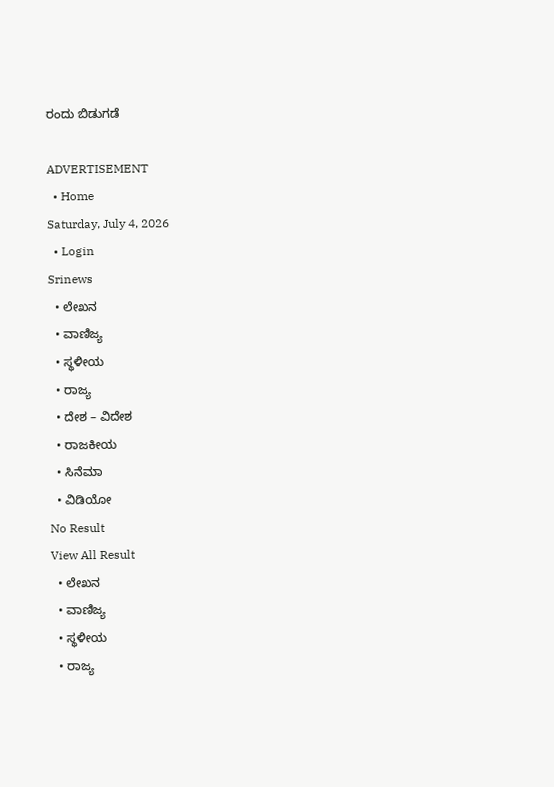ರಂದು ಬಿಡುಗಡೆ

ADVERTISEMENT
  • Home
Saturday, July 4, 2026
  • Login
Srinews
  • ಲೇಖನ
  • ವಾಣಿಜ್ಯ
  • ಸ್ಥಳೀಯ
  • ರಾಜ್ಯ
  • ದೇಶ – ವಿದೇಶ
  • ರಾಜಕೀಯ
  • ಸಿನೆಮಾ
  • ವಿಡಿಯೋ
No Result
View All Result
  • ಲೇಖನ
  • ವಾಣಿಜ್ಯ
  • ಸ್ಥಳೀಯ
  • ರಾಜ್ಯ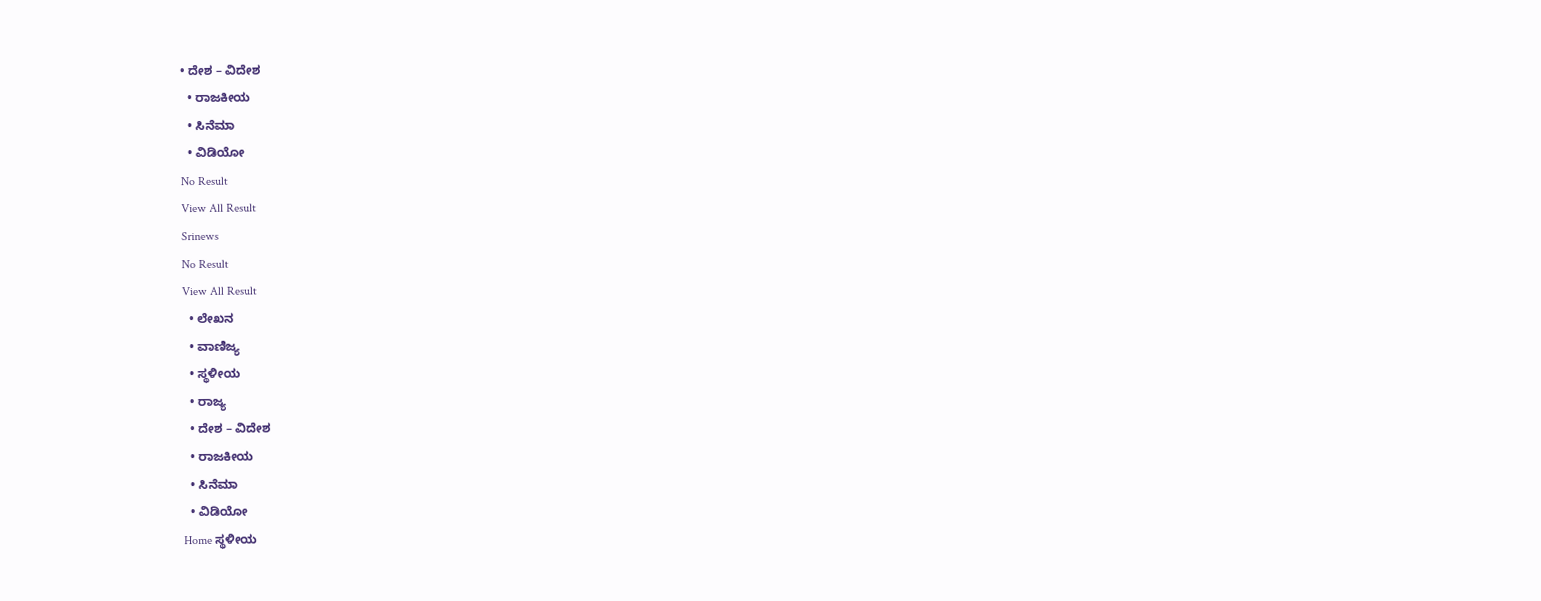• ದೇಶ – ವಿದೇಶ
  • ರಾಜಕೀಯ
  • ಸಿನೆಮಾ
  • ವಿಡಿಯೋ
No Result
View All Result
Srinews
No Result
View All Result
  • ಲೇಖನ
  • ವಾಣಿಜ್ಯ
  • ಸ್ಥಳೀಯ
  • ರಾಜ್ಯ
  • ದೇಶ – ವಿದೇಶ
  • ರಾಜಕೀಯ
  • ಸಿನೆಮಾ
  • ವಿಡಿಯೋ
Home ಸ್ಥಳೀಯ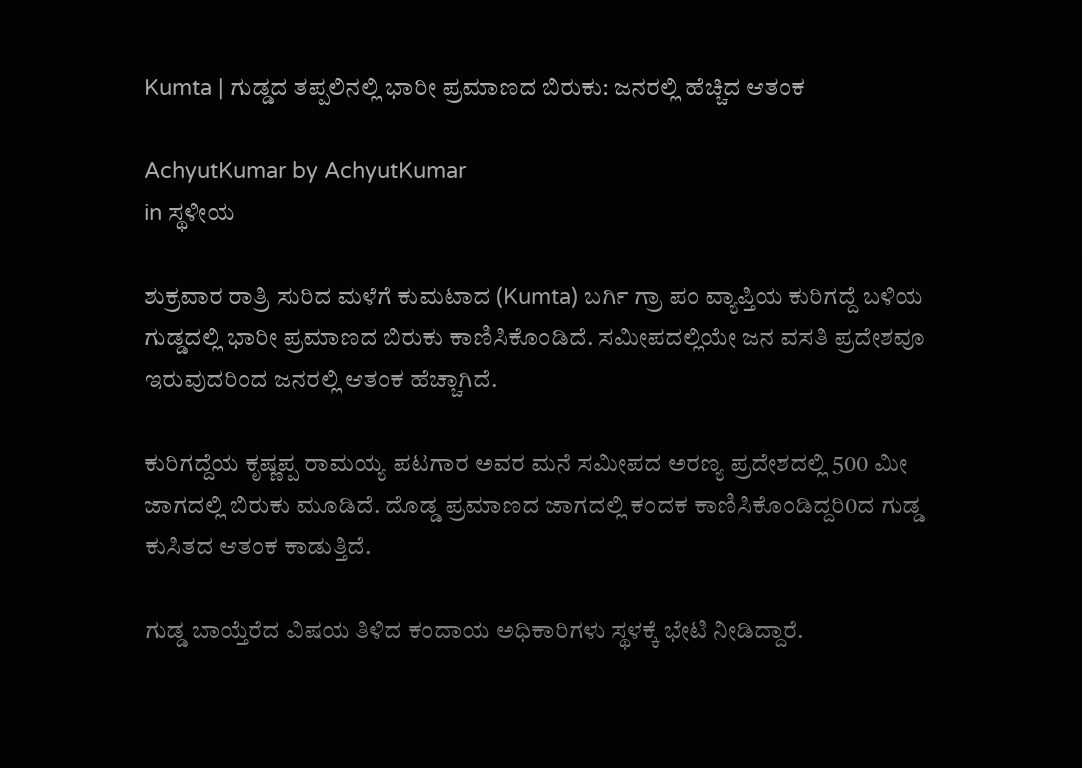Kumta | ಗುಡ್ಡದ ತಪ್ಪಲಿನಲ್ಲಿ ಭಾರೀ ಪ್ರಮಾಣದ ಬಿರುಕು: ಜನರಲ್ಲಿ ಹೆಚ್ಚಿದ ಆತಂಕ

AchyutKumar by AchyutKumar
in ಸ್ಥಳೀಯ

ಶುಕ್ರವಾರ ರಾತ್ರಿ ಸುರಿದ ಮಳೆಗೆ ಕುಮಟಾದ (Kumta) ಬರ್ಗಿ ಗ್ರಾ ಪಂ ವ್ಯಾಪ್ತಿಯ ಕುರಿಗದ್ದೆ ಬಳಿಯ ಗುಡ್ಡದಲ್ಲಿ ಭಾರೀ ಪ್ರಮಾಣದ ಬಿರುಕು ಕಾಣಿಸಿಕೊಂಡಿದೆ. ಸಮೀಪದಲ್ಲಿಯೇ ಜನ ವಸತಿ ಪ್ರದೇಶವೂ ಇರುವುದರಿಂದ ಜನರಲ್ಲಿ ಆತಂಕ ಹೆಚ್ಚಾಗಿದೆ.

ಕುರಿಗದ್ದೆಯ ಕೃಷ್ಣಪ್ಪ ರಾಮಯ್ಯ ಪಟಗಾರ ಅವರ ಮನೆ ಸಮೀಪದ ಅರಣ್ಯ ಪ್ರದೇಶದಲ್ಲಿ 500 ಮೀ ಜಾಗದಲ್ಲಿ ಬಿರುಕು ಮೂಡಿದೆ. ದೊಡ್ಡ ಪ್ರಮಾಣದ ಜಾಗದಲ್ಲಿ ಕಂದಕ ಕಾಣಿಸಿಕೊಂಡಿದ್ದರಿ0ದ ಗುಡ್ಡ ಕುಸಿತದ ಆತಂಕ ಕಾಡುತ್ತಿದೆ.

ಗುಡ್ಡ ಬಾಯ್ತೆರೆದ ವಿಷಯ ತಿಳಿದ ಕಂದಾಯ ಅಧಿಕಾರಿಗಳು ಸ್ಥಳಕ್ಕೆ ಭೇಟಿ ನೀಡಿದ್ದಾರೆ.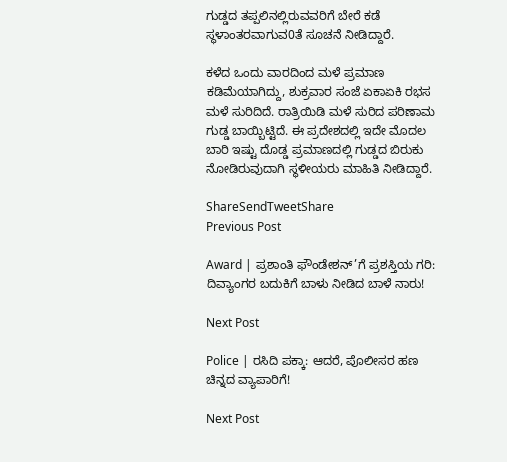ಗುಡ್ಡದ ತಪ್ಪಲಿನಲ್ಲಿರುವವರಿಗೆ ಬೇರೆ ಕಡೆ ಸ್ಥಳಾಂತರವಾಗುವ0ತೆ ಸೂಚನೆ ನೀಡಿದ್ದಾರೆ.

ಕಳೆದ ಒಂದು ವಾರದಿಂದ ಮಳೆ ಪ್ರಮಾಣ ಕಡಿಮೆಯಾಗಿದ್ದು, ಶುಕ್ರವಾರ ಸಂಜೆ ಏಕಾಏಕಿ ರಭಸ ಮಳೆ ಸುರಿದಿದೆ. ರಾತ್ರಿಯಿಡಿ ಮಳೆ ಸುರಿದ ಪರಿಣಾಮ ಗುಡ್ಡ ಬಾಯ್ಬಿಟ್ಟಿದೆ. ಈ ಪ್ರದೇಶದಲ್ಲಿ ಇದೇ ಮೊದಲ ಬಾರಿ ಇಷ್ಟು ದೊಡ್ಡ ಪ್ರಮಾಣದಲ್ಲಿ ಗುಡ್ಡದ ಬಿರುಕು ನೋಡಿರುವುದಾಗಿ ಸ್ಥಳೀಯರು ಮಾಹಿತಿ ನೀಡಿದ್ದಾರೆ.

ShareSendTweetShare
Previous Post

Award | ಪ್ರಶಾಂತಿ ಫೌಂಡೇಶನ್’ಗೆ ಪ್ರಶಸ್ತಿಯ ಗರಿ: ದಿವ್ಯಾಂಗರ ಬದುಕಿಗೆ ಬಾಳು ನೀಡಿದ ಬಾಳೆ ನಾರು!

Next Post

Police | ರಸಿದಿ ಪಕ್ಕಾ: ಆದರೆ, ಪೊಲೀಸರ ಹಣ ಚಿನ್ನದ ವ್ಯಾಪಾರಿಗೆ!

Next Post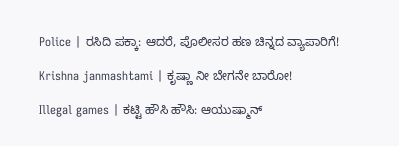Police | ರಸಿದಿ ಪಕ್ಕಾ: ಆದರೆ, ಪೊಲೀಸರ ಹಣ ಚಿನ್ನದ ವ್ಯಾಪಾರಿಗೆ!

Krishna janmashtami | ಕೃಷ್ಣಾ ನೀ ಬೇಗನೇ ಬಾರೋ!

Illegal games | ಕಟ್ಟಿ ಹೌಸಿ ಹೌಸಿ: ಆಯುಷ್ಮಾನ್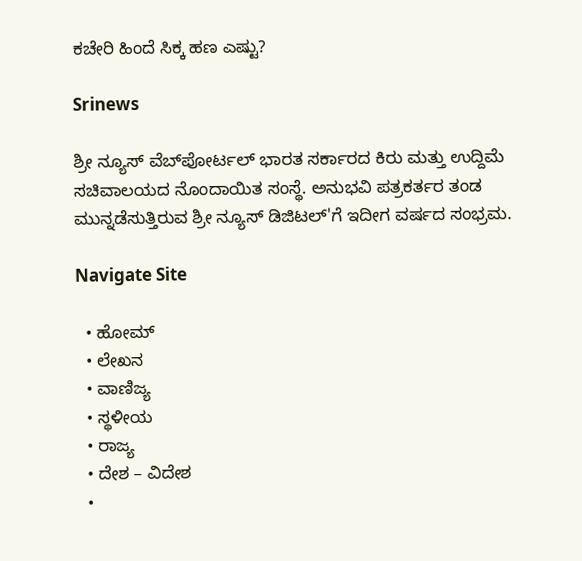ಕಚೇರಿ ಹಿಂದೆ ಸಿಕ್ಕ ಹಣ ಎಷ್ಟು?

Srinews

ಶ್ರೀ ನ್ಯೂಸ್ ವೆಬ್‌ಪೋರ್ಟಲ್ ಭಾರತ ಸರ್ಕಾರದ ಕಿರು ಮತ್ತು ಉದ್ದಿಮೆ ಸಚಿವಾಲಯದ ನೊಂದಾಯಿತ ಸಂಸ್ಥೆ. ಅನುಭವಿ ಪತ್ರಕರ್ತರ ತಂಡ ಮುನ್ನಡೆಸುತ್ತಿರುವ ಶ್ರೀ ನ್ಯೂಸ್ ಡಿಜಿಟಲ್'ಗೆ ಇದೀಗ ವರ್ಷದ ಸಂಭ್ರಮ.

Navigate Site

  • ಹೋಮ್
  • ಲೇಖನ
  • ವಾಣಿಜ್ಯ
  • ಸ್ಥಳೀಯ
  • ರಾಜ್ಯ
  • ದೇಶ – ವಿದೇಶ
  •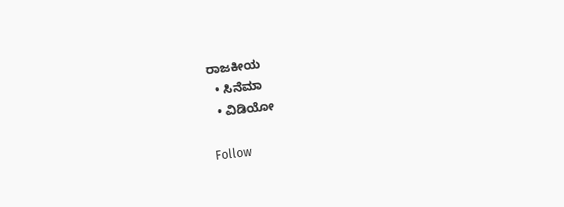ರಾಜಕೀಯ
  • ಸಿನೆಮಾ
  • ವಿಡಿಯೋ

Follow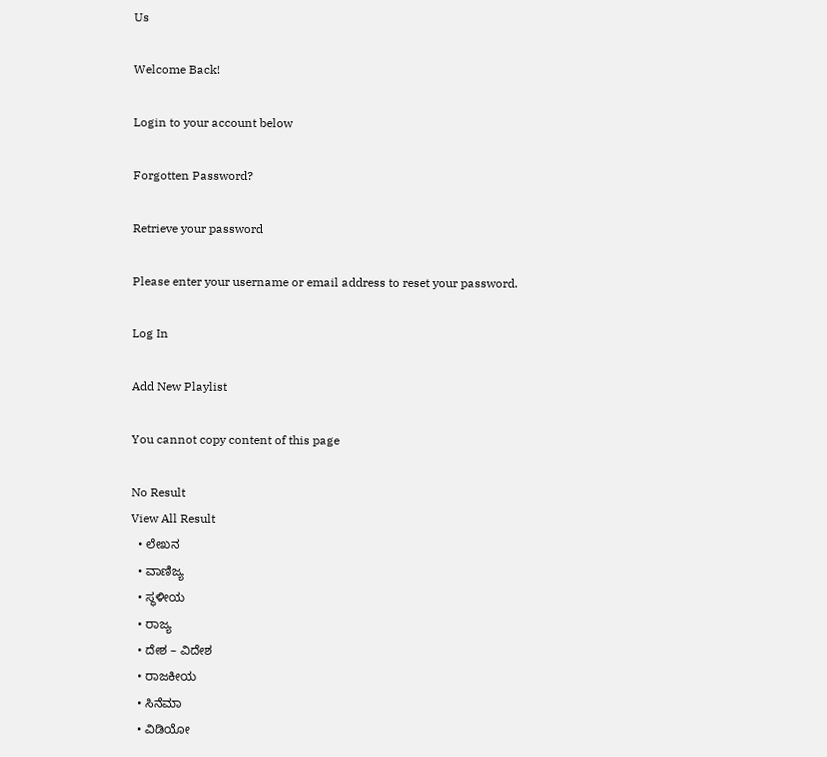Us

Welcome Back!

Login to your account below

Forgotten Password?

Retrieve your password

Please enter your username or email address to reset your password.

Log In

Add New Playlist

You cannot copy content of this page

No Result
View All Result
  • ಲೇಖನ
  • ವಾಣಿಜ್ಯ
  • ಸ್ಥಳೀಯ
  • ರಾಜ್ಯ
  • ದೇಶ – ವಿದೇಶ
  • ರಾಜಕೀಯ
  • ಸಿನೆಮಾ
  • ವಿಡಿಯೋ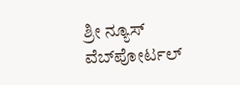ಶ್ರೀ ನ್ಯೂಸ್ ವೆಬ್‌ಪೋರ್ಟಲ್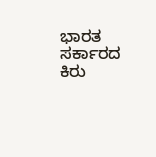ಭಾರತ ಸರ್ಕಾರದ ಕಿರು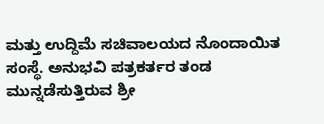ಮತ್ತು ಉದ್ದಿಮೆ ಸಚಿವಾಲಯದ ನೊಂದಾಯಿತ ಸಂಸ್ಥೆ. ಅನುಭವಿ ಪತ್ರಕರ್ತರ ತಂಡ ಮುನ್ನಡೆಸುತ್ತಿರುವ ಶ್ರೀ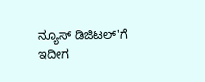ನ್ಯೂಸ್ ಡಿಜಿಟಲ್'ಗೆ ಇದೀಗ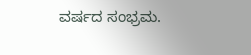ವರ್ಷದ ಸಂಭ್ರಮ.